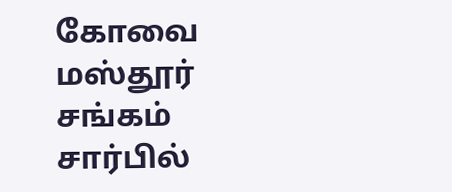கோவை மஸ்தூர் சங்கம் சார்பில்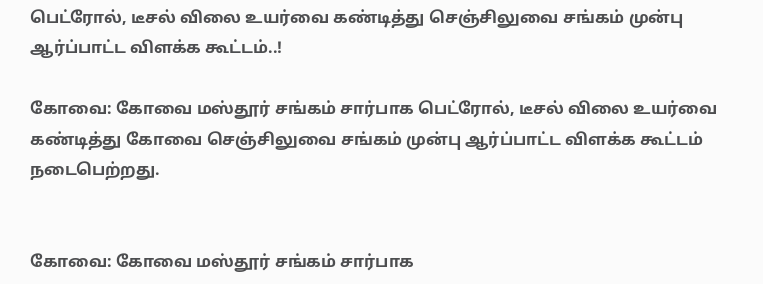பெட்ரோல், டீசல் விலை உயர்வை கண்டித்து செஞ்சிலுவை சங்கம் முன்பு ஆர்ப்பாட்ட விளக்க கூட்டம்..!

கோவை: கோவை மஸ்தூர் சங்கம் சார்பாக பெட்ரோல், டீசல் விலை உயர்வை கண்டித்து கோவை செஞ்சிலுவை சங்கம் முன்பு ஆர்ப்பாட்ட விளக்க கூட்டம் நடைபெற்றது.


கோவை: கோவை மஸ்தூர் சங்கம் சார்பாக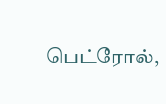பெட்ரோல்,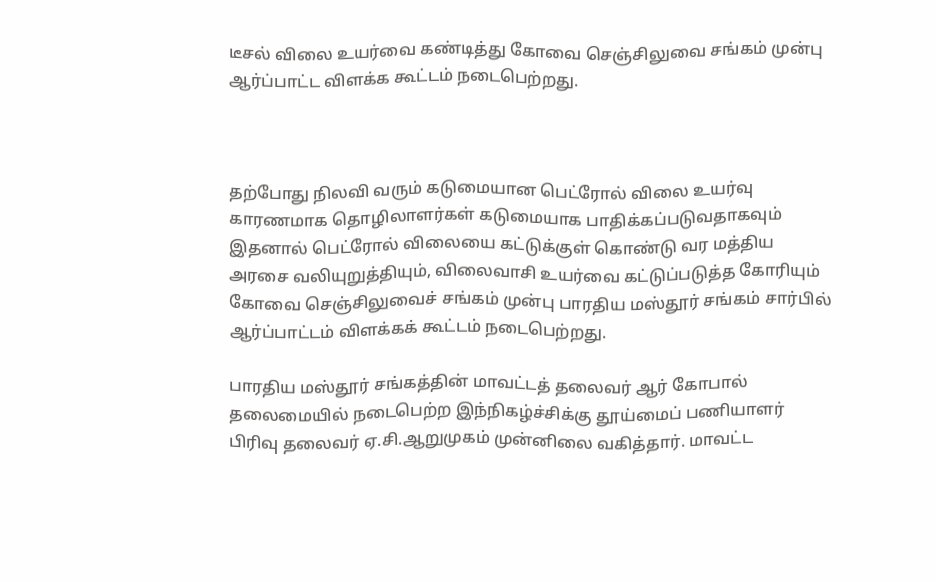டீசல் விலை உயர்வை கண்டித்து கோவை செஞ்சிலுவை சங்கம் முன்பு ஆர்ப்பாட்ட விளக்க கூட்டம் நடைபெற்றது.



தற்போது நிலவி வரும் கடுமையான பெட்ரோல் விலை உயர்வு காரணமாக தொழிலாளர்கள் கடுமையாக பாதிக்கப்படுவதாகவும் இதனால் பெட்ரோல் விலையை கட்டுக்குள் கொண்டு வர மத்திய அரசை வலியுறுத்தியும், விலைவாசி உயர்வை கட்டுப்படுத்த கோரியும் கோவை செஞ்சிலுவைச் சங்கம் முன்பு பாரதிய மஸ்தூர் சங்கம் சார்பில் ஆர்ப்பாட்டம் விளக்கக் கூட்டம் நடைபெற்றது.

பாரதிய மஸ்தூர் சங்கத்தின் மாவட்டத் தலைவர் ஆர் கோபால் தலைமையில் நடைபெற்ற இந்நிகழ்ச்சிக்கு தூய்மைப் பணியாளர் பிரிவு தலைவர் ஏ.சி.ஆறுமுகம் முன்னிலை வகித்தார். மாவட்ட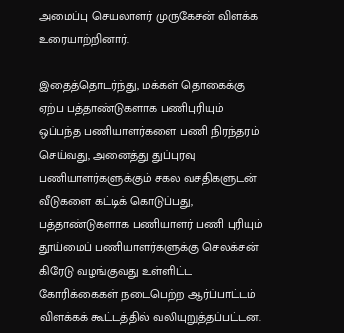அமைப்பு செயலாளர் முருகேசன் விளக்க உரையாற்றினார்.

இதைத்தொடர்ந்து, மக்கள் தொகைக்கு ஏற்ப பத்தாண்டுகளாக பணிபுரியும் ஒப்பந்த பணியாளர்களை பணி நிரந்தரம் செய்வது, அனைத்து துப்புரவு பணியாளர்களுக்கும் சகல வசதிகளுடன் வீடுகளை கட்டிக் கொடுப்பது, பத்தாண்டுகளாக பணியாளர் பணி புரியும் தூய்மைப் பணியாளர்களுக்கு செலக்சன் கிரேடு வழங்குவது உள்ளிட்ட கோரிக்கைகள் நடைபெற்ற ஆர்ப்பாட்டம் விளக்கக் கூட்டத்தில் வலியுறுத்தப்பட்டன.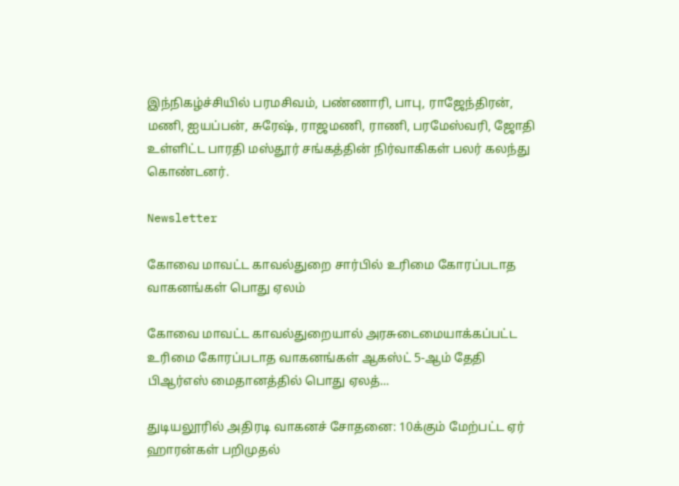இந்நிகழ்ச்சியில் பரமசிவம், பண்ணாரி, பாபு, ராஜேந்திரன், மணி, ஐயப்பன், சுரேஷ், ராஜமணி, ராணி, பரமேஸ்வரி, ஜோதி உள்ளிட்ட பாரதி மஸ்தூர் சங்கத்தின் நிர்வாகிகள் பலர் கலந்து கொண்டனர்.

Newsletter

கோவை மாவட்ட காவல்துறை சார்பில் உரிமை கோரப்படாத வாகனங்கள் பொது ஏலம்

கோவை மாவட்ட காவல்துறையால் அரசுடைமையாக்கப்பட்ட உரிமை கோரப்படாத வாகனங்கள் ஆகஸ்ட் 5-ஆம் தேதி பிஆர்எஸ் மைதானத்தில் பொது ஏலத்...

துடியலூரில் அதிரடி வாகனச் சோதனை: 10க்கும் மேற்பட்ட ஏர் ஹாரன்கள் பறிமுதல்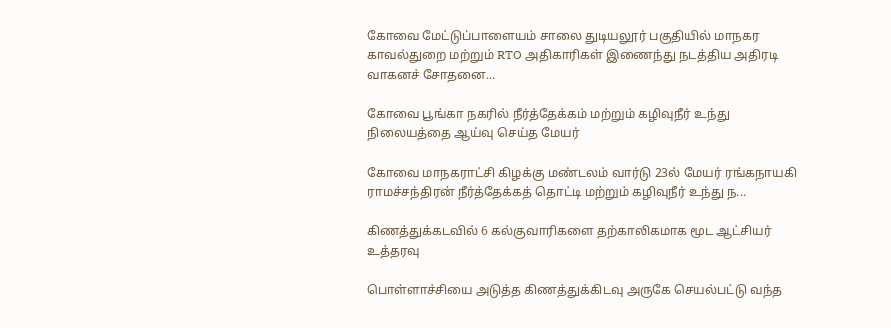கோவை மேட்டுப்பாளையம் சாலை துடியலூர் பகுதியில் மாநகர காவல்துறை மற்றும் RTO அதிகாரிகள் இணைந்து நடத்திய அதிரடி வாகனச் சோதனை...

கோவை பூங்கா நகரில் நீர்த்தேக்கம் மற்றும் கழிவுநீர் உந்து நிலையத்தை ஆய்வு செய்த மேயர்

கோவை மாநகராட்சி கிழக்கு மண்டலம் வார்டு 23ல் மேயர் ரங்கநாயகி ராமச்சந்திரன் நீர்த்தேக்கத் தொட்டி மற்றும் கழிவுநீர் உந்து ந...

கிணத்துக்கடவில் 6 கல்குவாரிகளை தற்காலிகமாக மூட ஆட்சியர் உத்தரவு

பொள்ளாச்சியை அடுத்த கிணத்துக்கிடவு அருகே செயல்பட்டு வந்த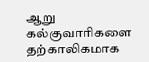ஆறு கல்குவாரிகளை தற்காலிகமாக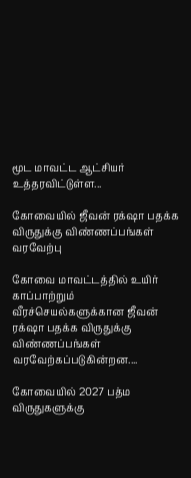மூட மாவட்ட ஆட்சியர் உத்தரவிட்டுள்ள...

கோவையில் ஜீவன் ரக்‌ஷா பதக்க விருதுக்கு விண்ணப்பங்கள் வரவேற்பு

கோவை மாவட்டத்தில் உயிர் காப்பாற்றும் வீரச்செயல்களுக்கான ஜீவன் ரக்‌ஷா பதக்க விருதுக்கு விண்ணப்பங்கள் வரவேற்கப்படுகின்றன....

கோவையில் 2027 பத்ம விருதுகளுக்கு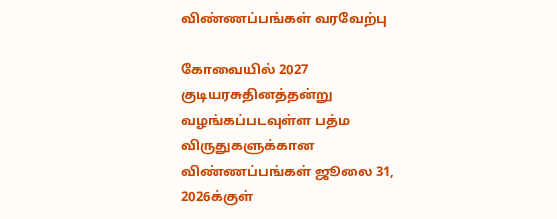விண்ணப்பங்கள் வரவேற்பு

கோவையில் 2027 குடியரசுதினத்தன்று வழங்கப்படவுள்ள பத்ம விருதுகளுக்கான விண்ணப்பங்கள் ஜூலை 31, 2026க்குள்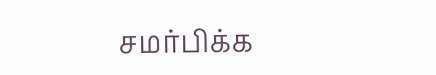சமர்பிக்க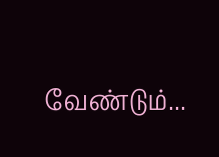வேண்டும்...